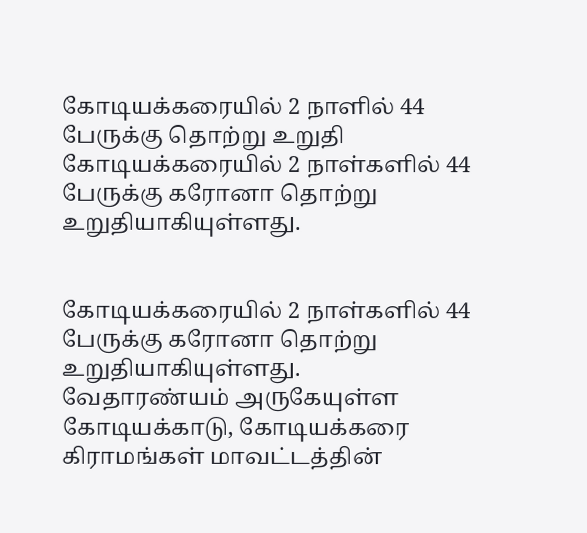கோடியக்கரையில் 2 நாளில் 44 பேருக்கு தொற்று உறுதி
கோடியக்கரையில் 2 நாள்களில் 44 பேருக்கு கரோனா தொற்று உறுதியாகியுள்ளது.


கோடியக்கரையில் 2 நாள்களில் 44 பேருக்கு கரோனா தொற்று உறுதியாகியுள்ளது.
வேதாரண்யம் அருகேயுள்ள கோடியக்காடு, கோடியக்கரை கிராமங்கள் மாவட்டத்தின்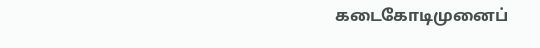கடைகோடிமுனைப்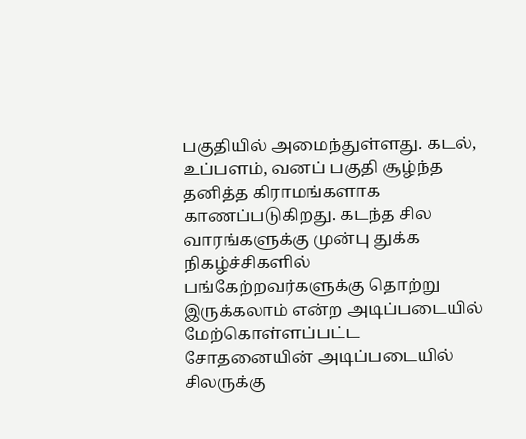பகுதியில் அமைந்துள்ளது. கடல், உப்பளம், வனப் பகுதி சூழ்ந்த தனித்த கிராமங்களாக காணப்படுகிறது. கடந்த சில வாரங்களுக்கு முன்பு துக்க நிகழ்ச்சிகளில் பங்கேற்றவர்களுக்கு தொற்று இருக்கலாம் என்ற அடிப்படையில் மேற்கொள்ளப்பட்ட சோதனையின் அடிப்படையில் சிலருக்கு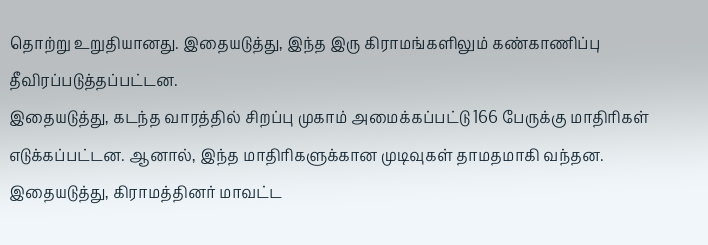தொற்று உறுதியானது. இதையடுத்து, இந்த இரு கிராமங்களிலும் கண்காணிப்பு தீவிரப்படுத்தப்பட்டன.
இதையடுத்து, கடந்த வாரத்தில் சிறப்பு முகாம் அமைக்கப்பட்டு 166 பேருக்கு மாதிரிகள் எடுக்கப்பட்டன. ஆனால், இந்த மாதிரிகளுக்கான முடிவுகள் தாமதமாகி வந்தன. இதையடுத்து, கிராமத்தினர் மாவட்ட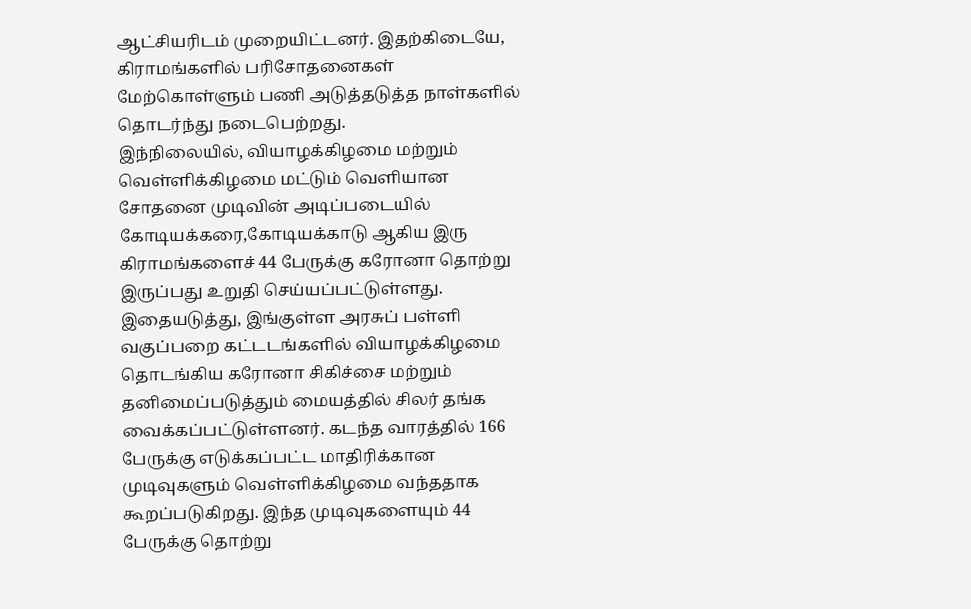ஆட்சியரிடம் முறையிட்டனர். இதற்கிடையே, கிராமங்களில் பரிசோதனைகள் மேற்கொள்ளும் பணி அடுத்தடுத்த நாள்களில் தொடர்ந்து நடைபெற்றது.
இந்நிலையில், வியாழக்கிழமை மற்றும் வெள்ளிக்கிழமை மட்டும் வெளியான சோதனை முடிவின் அடிப்படையில் கோடியக்கரை,கோடியக்காடு ஆகிய இரு கிராமங்களைச் 44 பேருக்கு கரோனா தொற்று இருப்பது உறுதி செய்யப்பட்டுள்ளது. இதையடுத்து, இங்குள்ள அரசுப் பள்ளி வகுப்பறை கட்டடங்களில் வியாழக்கிழமை தொடங்கிய கரோனா சிகிச்சை மற்றும் தனிமைப்படுத்தும் மையத்தில் சிலர் தங்க வைக்கப்பட்டுள்ளனர். கடந்த வாரத்தில் 166 பேருக்கு எடுக்கப்பட்ட மாதிரிக்கான முடிவுகளும் வெள்ளிக்கிழமை வந்ததாக கூறப்படுகிறது. இந்த முடிவுகளையும் 44 பேருக்கு தொற்று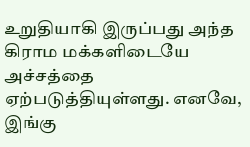உறுதியாகி இருப்பது அந்த கிராம மக்களிடையே அச்சத்தை ஏற்படுத்தியுள்ளது. எனவே, இங்கு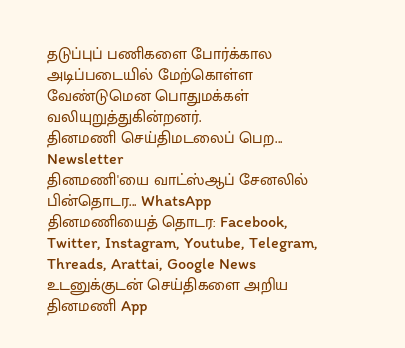தடுப்புப் பணிகளை போர்க்கால அடிப்படையில் மேற்கொள்ள வேண்டுமென பொதுமக்கள் வலியுறுத்துகின்றனர்.
தினமணி செய்திமடலைப் பெற... Newsletter
தினமணி'யை வாட்ஸ்ஆப் சேனலில் பின்தொடர... WhatsApp
தினமணியைத் தொடர: Facebook, Twitter, Instagram, Youtube, Telegram, Threads, Arattai, Google News
உடனுக்குடன் செய்திகளை அறிய தினமணி App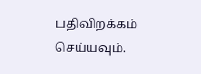பதிவிறக்கம் செய்யவும்.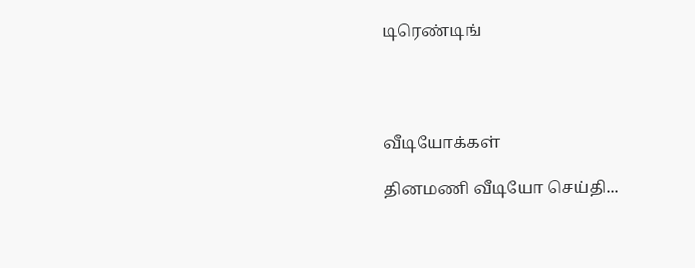டிரெண்டிங்




வீடியோக்கள்

தினமணி வீடியோ செய்தி...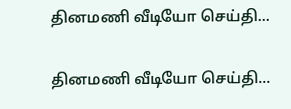தினமணி வீடியோ செய்தி...

தினமணி வீடியோ செய்தி...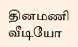தினமணி வீடியோ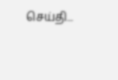செய்தி...